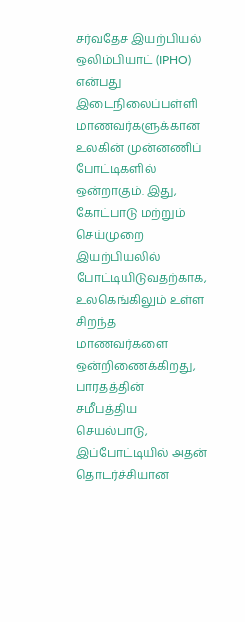சர்வதேச இயற்பியல் ஒலிம்பியாட் (IPHO) என்பது இடைநிலைப்பள்ளி மாணவர்களுக்கான உலகின் முன்னணிப் போட்டிகளில் ஒன்றாகும். இது, கோட்பாடு மற்றும் செய்முறை இயற்பியலில் போட்டியிடுவதற்காக, உலகெங்கிலும் உள்ள சிறந்த மாணவர்களை ஒன்றிணைக்கிறது,
பாரதத்தின் சமீபத்திய செயல்பாடு, இப்போட்டியில் அதன் தொடர்ச்சியான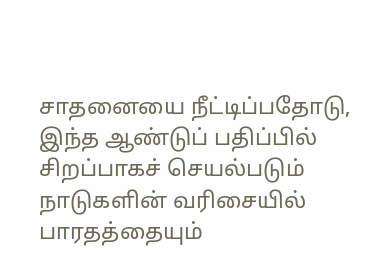சாதனையை நீட்டிப்பதோடு, இந்த ஆண்டுப் பதிப்பில் சிறப்பாகச் செயல்படும் நாடுகளின் வரிசையில் பாரதத்தையும்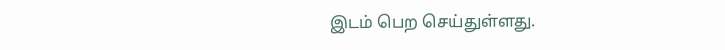இடம் பெற செய்துள்ளது.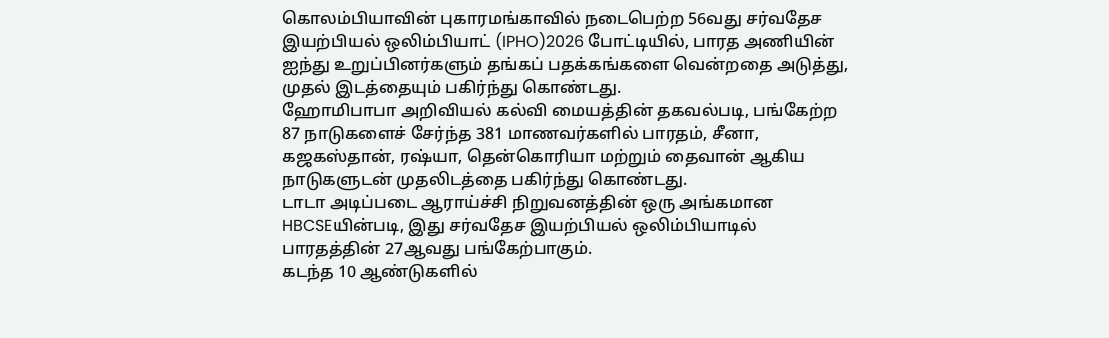கொலம்பியாவின் புகாரமங்காவில் நடைபெற்ற 56வது சர்வதேச இயற்பியல் ஒலிம்பியாட் (IPHO)2026 போட்டியில், பாரத அணியின் ஐந்து உறுப்பினர்களும் தங்கப் பதக்கங்களை வென்றதை அடுத்து, முதல் இடத்தையும் பகிர்ந்து கொண்டது.
ஹோமிபாபா அறிவியல் கல்வி மையத்தின் தகவல்படி, பங்கேற்ற 87 நாடுகளைச் சேர்ந்த 381 மாணவர்களில் பாரதம், சீனா, கஜகஸ்தான், ரஷ்யா, தென்கொரியா மற்றும் தைவான் ஆகிய நாடுகளுடன் முதலிடத்தை பகிர்ந்து கொண்டது.
டாடா அடிப்படை ஆராய்ச்சி நிறுவனத்தின் ஒரு அங்கமான HBCSEயின்படி, இது சர்வதேச இயற்பியல் ஒலிம்பியாடில் பாரதத்தின் 27ஆவது பங்கேற்பாகும்.
கடந்த 10 ஆண்டுகளில்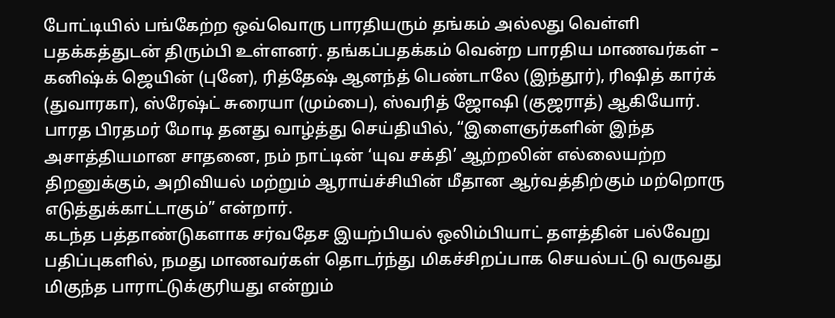போட்டியில் பங்கேற்ற ஒவ்வொரு பாரதியரும் தங்கம் அல்லது வெள்ளி பதக்கத்துடன் திரும்பி உள்ளனர். தங்கப்பதக்கம் வென்ற பாரதிய மாணவர்கள் – கனிஷ்க் ஜெயின் (புனே), ரித்தேஷ் ஆனந்த் பெண்டாலே (இந்தூர்), ரிஷித் கார்க் (துவாரகா), ஸ்ரேஷ்ட் சுரையா (மும்பை), ஸ்வரித் ஜோஷி (குஜராத்) ஆகியோர்.
பாரத பிரதமர் மோடி தனது வாழ்த்து செய்தியில், “இளைஞர்களின் இந்த அசாத்தியமான சாதனை, நம் நாட்டின் ‘யுவ சக்தி’ ஆற்றலின் எல்லையற்ற திறனுக்கும், அறிவியல் மற்றும் ஆராய்ச்சியின் மீதான ஆர்வத்திற்கும் மற்றொரு எடுத்துக்காட்டாகும்” என்றார்.
கடந்த பத்தாண்டுகளாக சர்வதேச இயற்பியல் ஒலிம்பியாட் தளத்தின் பல்வேறு பதிப்புகளில், நமது மாணவர்கள் தொடர்ந்து மிகச்சிறப்பாக செயல்பட்டு வருவது மிகுந்த பாராட்டுக்குரியது என்றும்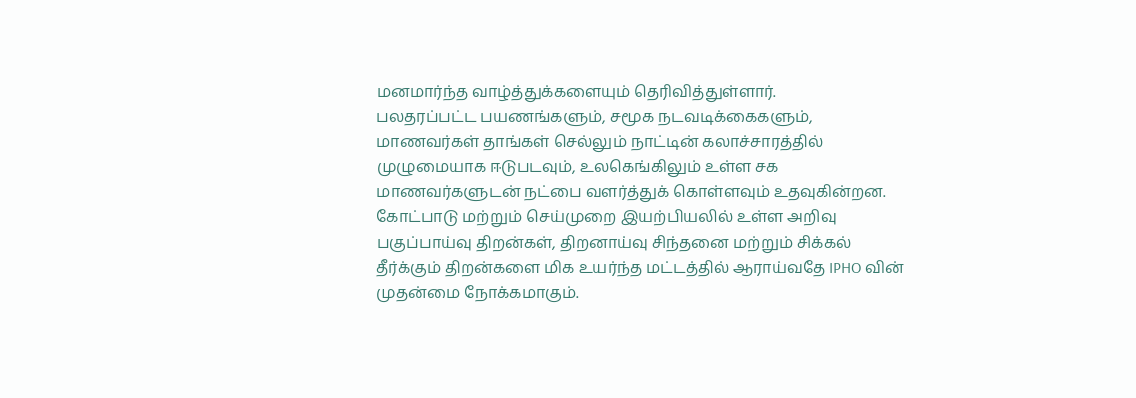மனமார்ந்த வாழ்த்துக்களையும் தெரிவித்துள்ளார்.
பலதரப்பட்ட பயணங்களும், சமூக நடவடிக்கைகளும், மாணவர்கள் தாங்கள் செல்லும் நாட்டின் கலாச்சாரத்தில் முழுமையாக ஈடுபடவும், உலகெங்கிலும் உள்ள சக மாணவர்களுடன் நட்பை வளர்த்துக் கொள்ளவும் உதவுகின்றன. கோட்பாடு மற்றும் செய்முறை இயற்பியலில் உள்ள அறிவு பகுப்பாய்வு திறன்கள், திறனாய்வு சிந்தனை மற்றும் சிக்கல் தீர்க்கும் திறன்களை மிக உயர்ந்த மட்டத்தில் ஆராய்வதே IPHO வின் முதன்மை நோக்கமாகும்.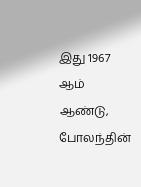இது 1967 ஆம் ஆண்டு, போலந்தின்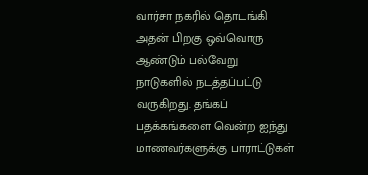வார்சா நகரில் தொடங்கி அதன் பிறகு ஒவ்வொரு ஆண்டும் பல்வேறு நாடுகளில் நடத்தப்பட்டு வருகிறது. தங்கப் பதக்கங்களை வென்ற ஐந்து மாணவர்களுக்கு பாராட்டுகள்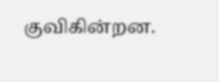குவிகின்றன.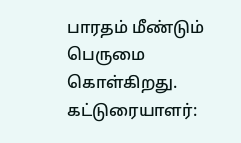பாரதம் மீண்டும் பெருமை கொள்கிறது.
கட்டுரையாளர்: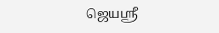ஜெயஸ்ரீ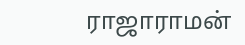ராஜாராமன்